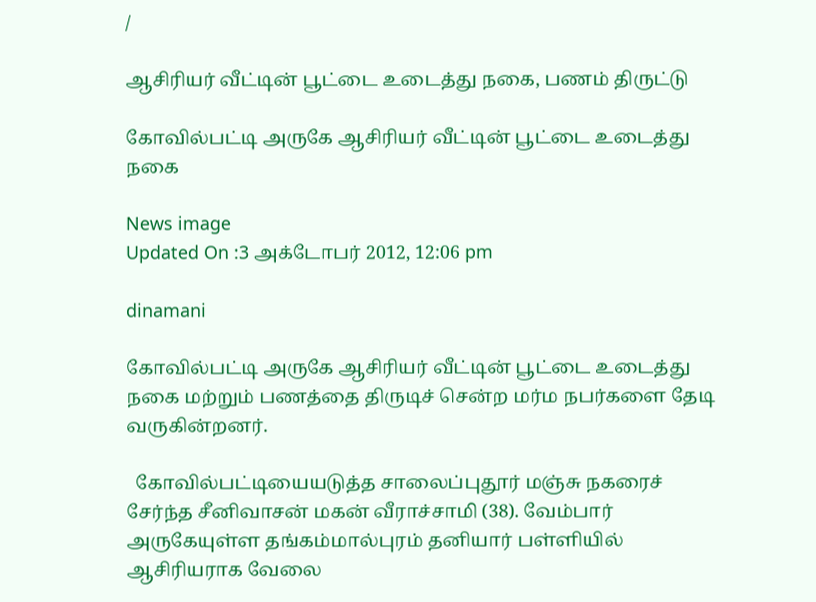/

ஆசிரியர் வீட்டின் பூட்டை உடைத்து நகை, பணம் திருட்டு

கோவில்பட்டி அருகே ஆசிரியர் வீட்டின் பூட்டை உடைத்து நகை

News image
Updated On :3 அக்டோபர் 2012, 12:06 pm

dinamani

கோவில்பட்டி அருகே ஆசிரியர் வீட்டின் பூட்டை உடைத்து நகை மற்றும் பணத்தை திருடிச் சென்ற மர்ம நபர்களை தேடி வருகின்றனர்.

  கோவில்பட்டியையடுத்த சாலைப்புதூர் மஞ்சு நகரைச் சேர்ந்த சீனிவாசன் மகன் வீராச்சாமி (38). வேம்பார் அருகேயுள்ள தங்கம்மால்புரம் தனியார் பள்ளியில் ஆசிரியராக வேலை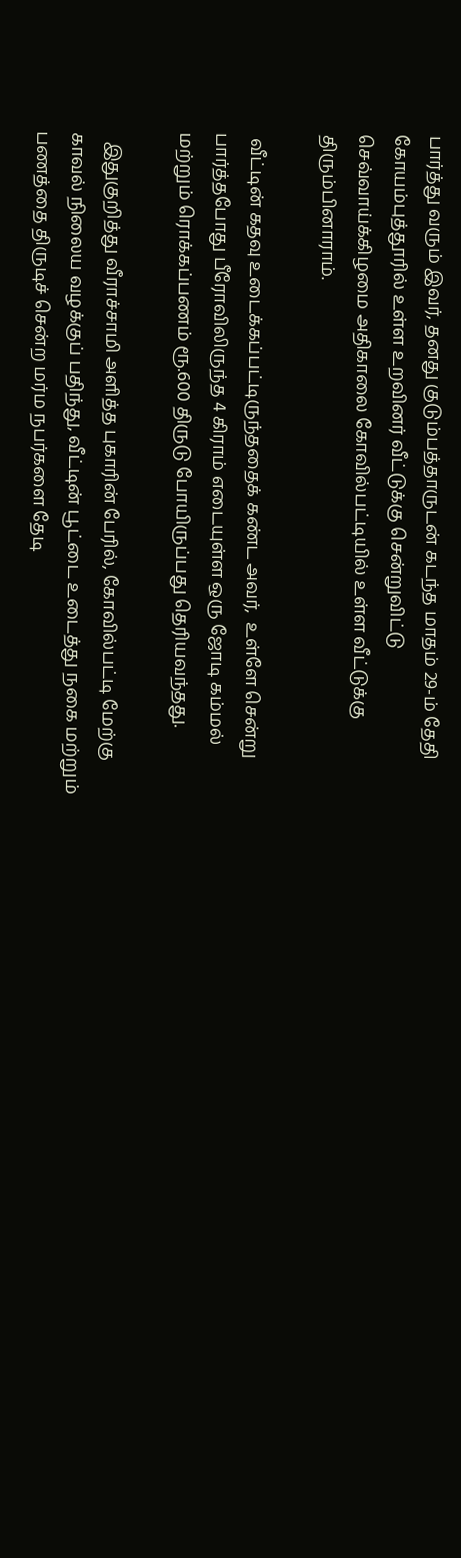பார்த்து வரும் இவர், தனது குடும்பத்தாருடன் கடந்த மாதம் 29-ம் தேதி கோயம்புத்தூரில் உள்ள உறவினர் வீட்டுக்கு சென்றுவிட்டு செவ்வாய்க்கிழமை அதிகாலை கோவில்பட்டியில் உள்ள வீட்டுக்கு திரும்பினாராம்.

 வீட்டின் கதவு உடைக்கப்பட்டிருந்ததைக் கண்ட அவர்,  உள்ளே சென்று பார்த்தபோது பீரோவிலிருந்த 4 கிராம் எடையுள்ள ஒரு ஜோடி கம்மல் மற்றும் ரொக்கப்பணம் ரூ.600 திருடு போயிருப்பது தெரியவந்தது.

  இதுகுறித்து வீராச்சாமி அளித்த புகாரின் பேரில், கோவில்பட்டி மேற்கு காவல் நிலைய வழக்குப் பதிந்து, வீட்டின் பூட்டை உடைத்து நகை மற்றும் பணத்தை திருடிச் சென்ற மர்ம நபர்களை தேடி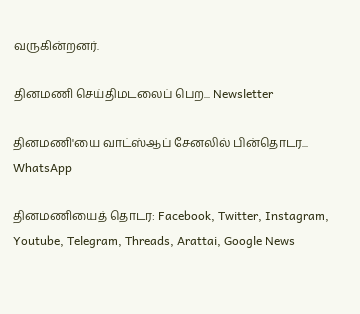வருகின்றனர்.

தினமணி செய்திமடலைப் பெற... Newsletter

தினமணி'யை வாட்ஸ்ஆப் சேனலில் பின்தொடர... WhatsApp

தினமணியைத் தொடர: Facebook, Twitter, Instagram, Youtube, Telegram, Threads, Arattai, Google News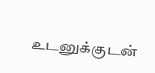உடனுக்குடன்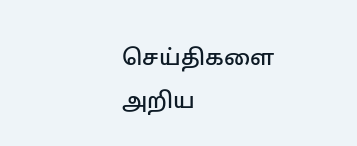செய்திகளை அறிய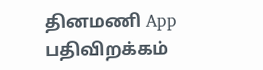தினமணி App பதிவிறக்கம்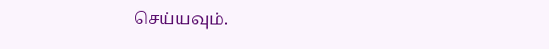செய்யவும்.